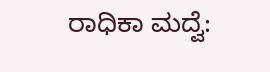ರಾಧಿಕಾ ಮದ್ವೆ: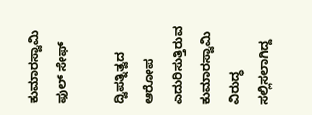ಕುಮಾರಸ್ವಾಮಿ ಫುಲ್ ಸೇಫ್

ದ್ವಿಪತ್ನಿತ್ವದ ಆರೋಪ ಎದುರಿಸುತ್ತಿರುವ ಕುಮಾರಸ್ವಾಮಿ ವಿರುದ್ಧ ಸಲ್ಲಿಸಲಾಗಿದ್ದ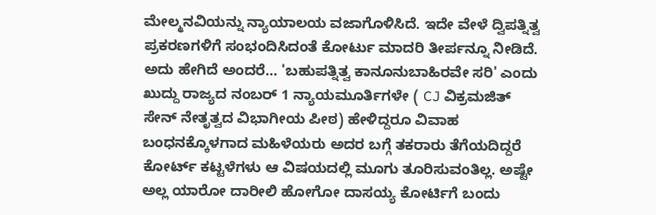ಮೇಲ್ಮನವಿಯನ್ನು ನ್ಯಾಯಾಲಯ ವಜಾಗೊಳಿಸಿದೆ. ಇದೇ ವೇಳೆ ದ್ವಿಪತ್ನಿತ್ವ ಪ್ರಕರಣಗಳಿಗೆ ಸಂಭಂದಿಸಿದಂತೆ ಕೋರ್ಟು ಮಾದರಿ ತೀರ್ಪನ್ನೂ ನೀಡಿದೆ.
ಅದು ಹೇಗಿದೆ ಅಂದರೆ... 'ಬಹುಪತ್ನಿತ್ವ ಕಾನೂನುಬಾಹಿರವೇ ಸರಿ' ಎಂದು ಖುದ್ದು ರಾಜ್ಯದ ನಂಬರ್ 1 ನ್ಯಾಯಮೂರ್ತಿಗಳೇ ( CJ ವಿಕ್ರಮಜಿತ್ ಸೇನ್ ನೇತೃತ್ವದ ವಿಭಾಗೀಯ ಪೀಠ) ಹೇಳಿದ್ದರೂ ವಿವಾಹ ಬಂಧನಕ್ಕೊಳಗಾದ ಮಹಿಳೆಯರು ಅದರ ಬಗ್ಗೆ ತಕರಾರು ತೆಗೆಯದಿದ್ದರೆ ಕೋರ್ಟ್ ಕಟ್ಟಳೆಗಳು ಆ ವಿಷಯದಲ್ಲಿ ಮೂಗು ತೂರಿಸುವಂತಿಲ್ಲ. ಅಷ್ಟೇ ಅಲ್ಲ ಯಾರೋ ದಾರೀಲಿ ಹೋಗೋ ದಾಸಯ್ಯ ಕೋರ್ಟಿಗೆ ಬಂದು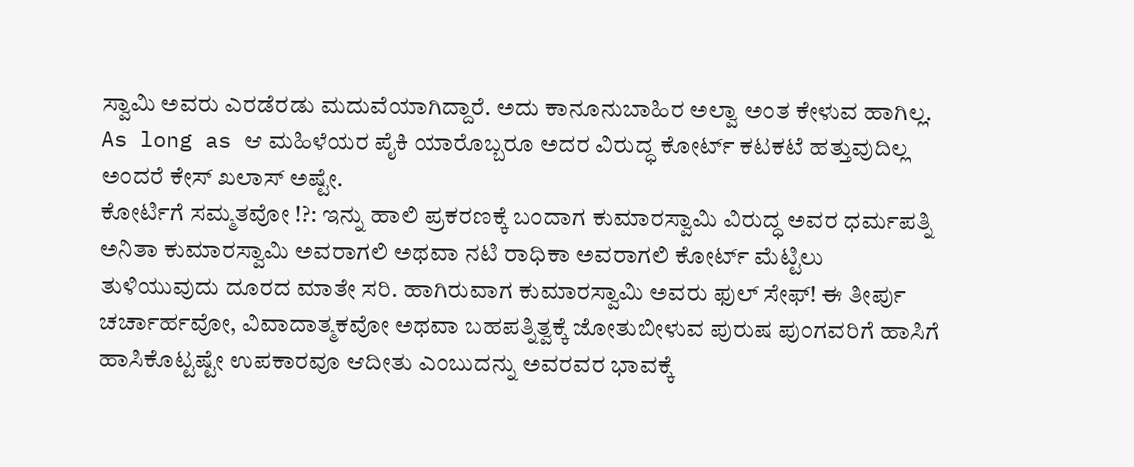ಸ್ವಾಮಿ ಅವರು ಎರಡೆರಡು ಮದುವೆಯಾಗಿದ್ದಾರೆ. ಅದು ಕಾನೂನುಬಾಹಿರ ಅಲ್ವಾ ಅಂತ ಕೇಳುವ ಹಾಗಿಲ್ಲ. As long as ಆ ಮಹಿಳೆಯರ ಪೈಕಿ ಯಾರೊಬ್ಬರೂ ಅದರ ವಿರುದ್ಧ ಕೋರ್ಟ್ ಕಟಕಟೆ ಹತ್ತುವುದಿಲ್ಲ ಅಂದರೆ ಕೇಸ್ ಖಲಾಸ್ ಅಷ್ಟೇ.
ಕೋರ್ಟಿಗೆ ಸಮ್ಮತವೋ !?: ಇನ್ನು ಹಾಲಿ ಪ್ರಕರಣಕ್ಕೆ ಬಂದಾಗ ಕುಮಾರಸ್ವಾಮಿ ವಿರುದ್ಧ ಅವರ ಧರ್ಮಪತ್ನಿ ಅನಿತಾ ಕುಮಾರಸ್ವಾಮಿ ಅವರಾಗಲಿ ಅಥವಾ ನಟಿ ರಾಧಿಕಾ ಅವರಾಗಲಿ ಕೋರ್ಟ್ ಮೆಟ್ಟಿಲು ತುಳಿಯುವುದು ದೂರದ ಮಾತೇ ಸರಿ. ಹಾಗಿರುವಾಗ ಕುಮಾರಸ್ವಾಮಿ ಅವರು ಫುಲ್ ಸೇಫ್! ಈ ತೀರ್ಪು ಚರ್ಚಾರ್ಹವೋ, ವಿವಾದಾತ್ಮಕವೋ ಅಥವಾ ಬಹಪತ್ನಿತ್ವಕ್ಕೆ ಜೋತುಬೀಳುವ ಪುರುಷ ಪುಂಗವರಿಗೆ ಹಾಸಿಗೆ ಹಾಸಿಕೊಟ್ಟಷ್ಟೇ ಉಪಕಾರವೂ ಆದೀತು ಎಂಬುದನ್ನು ಅವರವರ ಭಾವಕ್ಕೆ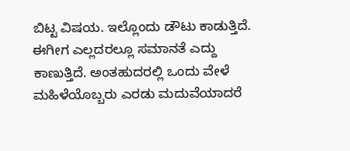ಬಿಟ್ಟ ವಿಷಯ. ಇಲ್ಲೊಂದು ಡೌಟು ಕಾಡುತ್ತಿದೆ. ಈಗೀಗ ಎಲ್ಲದರಲ್ಲೂ ಸಮಾನತೆ ಎದ್ದು ಕಾಣುತ್ತಿದೆ. ಅಂತಹುದರಲ್ಲಿ ಒಂದು ವೇಳೆ ಮಹಿಳೆಯೊಬ್ಬರು ಎರಡು ಮದುವೆಯಾದರೆ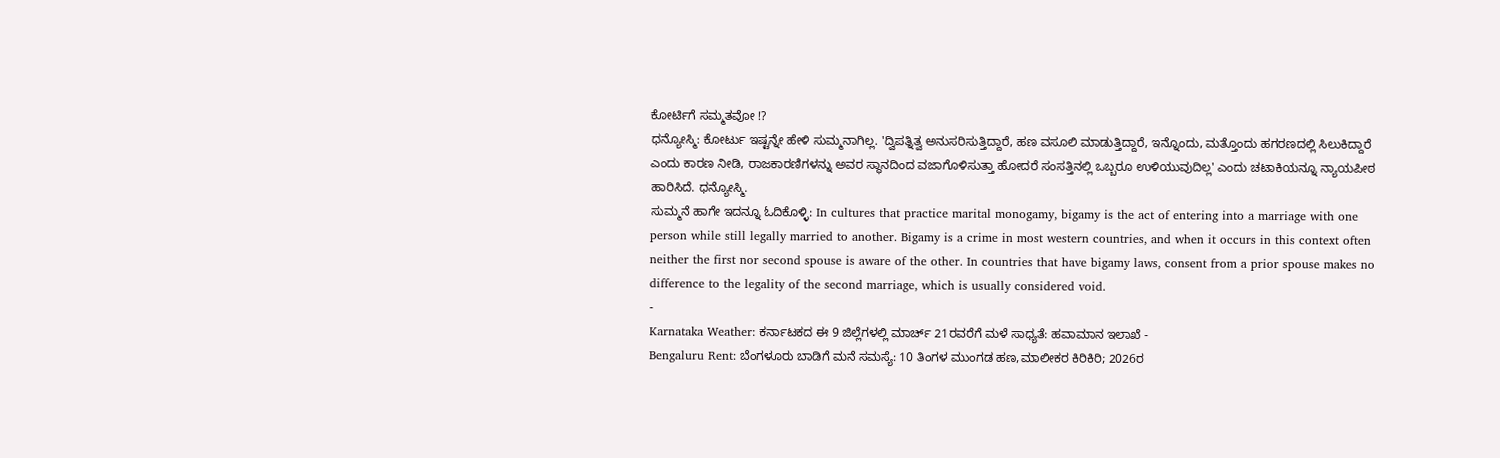ಕೋರ್ಟಿಗೆ ಸಮ್ಮತವೋ !?
ಧನ್ಯೋಸ್ಮಿ: ಕೋರ್ಟು ಇಷ್ಟನ್ನೇ ಹೇಳಿ ಸುಮ್ಮನಾಗಿಲ್ಲ. 'ದ್ವಿಪತ್ನಿತ್ವ ಅನುಸರಿಸುತ್ತಿದ್ದಾರೆ, ಹಣ ವಸೂಲಿ ಮಾಡುತ್ತಿದ್ದಾರೆ, ಇನ್ನೊಂದು, ಮತ್ತೊಂದು ಹಗರಣದಲ್ಲಿ ಸಿಲುಕಿದ್ದಾರೆ ಎಂದು ಕಾರಣ ನೀಡಿ, ರಾಜಕಾರಣಿಗಳನ್ನು ಅವರ ಸ್ಥಾನದಿಂದ ವಜಾಗೊಳಿಸುತ್ತಾ ಹೋದರೆ ಸಂಸತ್ತಿನಲ್ಲಿ ಒಬ್ಬರೂ ಉಳಿಯುವುದಿಲ್ಲ' ಎಂದು ಚಟಾಕಿಯನ್ನೂ ನ್ಯಾಯಪೀಠ ಹಾರಿಸಿದೆ. ಧನ್ಯೋಸ್ಮಿ.
ಸುಮ್ಮನೆ ಹಾಗೇ ಇದನ್ನೂ ಓದಿಕೊಳ್ಳಿ: In cultures that practice marital monogamy, bigamy is the act of entering into a marriage with one person while still legally married to another. Bigamy is a crime in most western countries, and when it occurs in this context often neither the first nor second spouse is aware of the other. In countries that have bigamy laws, consent from a prior spouse makes no difference to the legality of the second marriage, which is usually considered void.
-
Karnataka Weather: ಕರ್ನಾಟಕದ ಈ 9 ಜಿಲ್ಲೆಗಳಲ್ಲಿ ಮಾರ್ಚ್ 21ರವರೆಗೆ ಮಳೆ ಸಾಧ್ಯತೆ: ಹವಾಮಾನ ಇಲಾಖೆ -
Bengaluru Rent: ಬೆಂಗಳೂರು ಬಾಡಿಗೆ ಮನೆ ಸಮಸ್ಯೆ: 10 ತಿಂಗಳ ಮುಂಗಡ ಹಣ,ಮಾಲೀಕರ ಕಿರಿಕಿರಿ; 2026ರ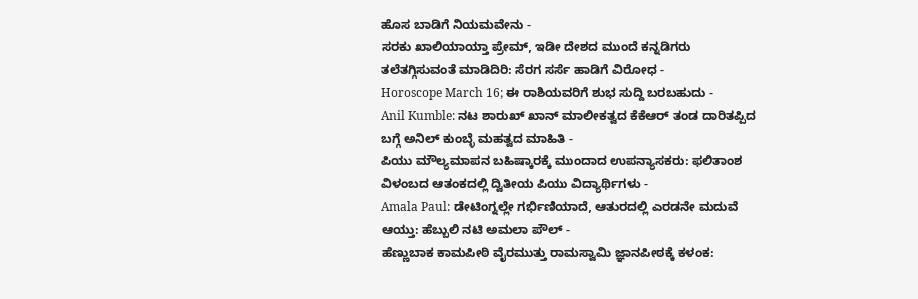ಹೊಸ ಬಾಡಿಗೆ ನಿಯಮವೇನು -
ಸರಕು ಖಾಲಿಯಾಯ್ತಾ ಪ್ರೇಮ್, ಇಡೀ ದೇಶದ ಮುಂದೆ ಕನ್ನಡಿಗರು ತಲೆತಗ್ಗಿಸುವಂತೆ ಮಾಡಿದಿರಿ: ಸೆರಗ ಸರ್ಸೆ ಹಾಡಿಗೆ ವಿರೋಧ -
Horoscope March 16; ಈ ರಾಶಿಯವರಿಗೆ ಶುಭ ಸುದ್ದಿ ಬರಬಹುದು -
Anil Kumble: ನಟ ಶಾರುಖ್ ಖಾನ್ ಮಾಲೀಕತ್ವದ ಕೆಕೆಆರ್ ತಂಡ ದಾರಿತಪ್ಪಿದ ಬಗ್ಗೆ ಅನಿಲ್ ಕುಂಬ್ಳೆ ಮಹತ್ವದ ಮಾಹಿತಿ -
ಪಿಯು ಮೌಲ್ಯಮಾಪನ ಬಹಿಷ್ಕಾರಕ್ಕೆ ಮುಂದಾದ ಉಪನ್ಯಾಸಕರು: ಫಲಿತಾಂಶ ವಿಳಂಬದ ಆತಂಕದಲ್ಲಿ ದ್ವಿತೀಯ ಪಿಯು ವಿದ್ಯಾರ್ಥಿಗಳು -
Amala Paul: ಡೇಟಿಂಗ್ನಲ್ಲೇ ಗರ್ಭಿಣಿಯಾದೆ, ಆತುರದಲ್ಲಿ ಎರಡನೇ ಮದುವೆ ಆಯ್ತು: ಹೆಬ್ಬುಲಿ ನಟಿ ಅಮಲಾ ಪೌಲ್ -
ಹೆಣ್ಣುಬಾಕ ಕಾಮಪೀಠಿ ವೈರಮುತ್ತು ರಾಮಸ್ವಾಮಿ ಜ್ಞಾನಪೀಠಕ್ಕೆ ಕಳಂಕ: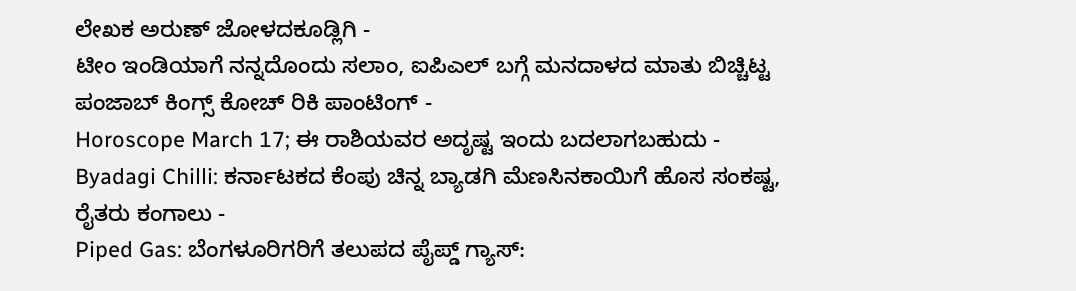ಲೇಖಕ ಅರುಣ್ ಜೋಳದಕೂಡ್ಲಿಗಿ -
ಟೀಂ ಇಂಡಿಯಾಗೆ ನನ್ನದೊಂದು ಸಲಾಂ, ಐಪಿಎಲ್ ಬಗ್ಗೆ ಮನದಾಳದ ಮಾತು ಬಿಚ್ಚಿಟ್ಟ ಪಂಜಾಬ್ ಕಿಂಗ್ಸ್ ಕೋಚ್ ರಿಕಿ ಪಾಂಟಿಂಗ್ -
Horoscope March 17; ಈ ರಾಶಿಯವರ ಅದೃಷ್ಟ ಇಂದು ಬದಲಾಗಬಹುದು -
Byadagi Chilli: ಕರ್ನಾಟಕದ ಕೆಂಪು ಚಿನ್ನ ಬ್ಯಾಡಗಿ ಮೆಣಸಿನಕಾಯಿಗೆ ಹೊಸ ಸಂಕಷ್ಟ, ರೈತರು ಕಂಗಾಲು -
Piped Gas: ಬೆಂಗಳೂರಿಗರಿಗೆ ತಲುಪದ ಪೈಪ್ಡ್ ಗ್ಯಾಸ್: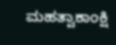ಮಹತ್ವಾಕಾಂಕ್ಷಿ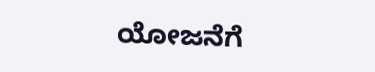ಯೋಜನೆಗೆ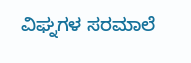ವಿಘ್ನಗಳ ಸರಮಾಲೆ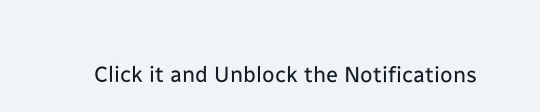Click it and Unblock the Notifications